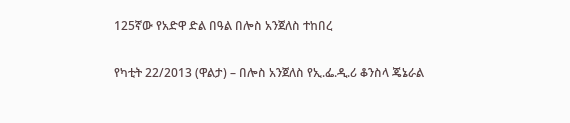125ኛው የአድዋ ድል በዓል በሎስ አንጀለስ ተከበረ

የካቲት 22/2013 (ዋልታ) – በሎስ አንጀለስ የኢ.ፌ.ዲ.ሪ ቆንስላ ጄኔራል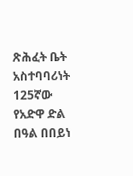ጽሕፈት ቤት አስተባባሪነት 125ኛው የአድዋ ድል በዓል በበይነ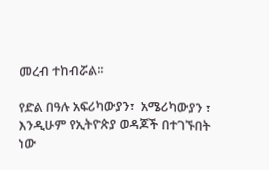መረብ ተከብሯል፡፡

የድል በዓሉ አፍሪካውያን፣  አሜሪካውያን ፣ እንዲሁም የኢትዮጵያ ወዳጆች በተገኙበት ነው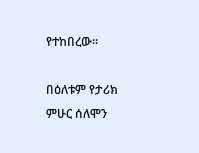የተከበረው፡፡

በዕለቱም የታሪክ ምሁር ሰለሞን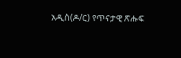አዲስ(ዶ/ር) የጥናታዊ ጽሑፍ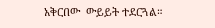አቅርበው  ውይይት ተደርጓል።